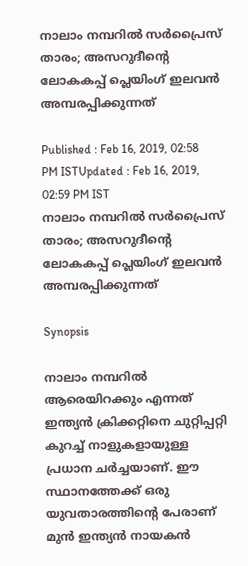നാലാം നമ്പറില്‍ സര്‍പ്രൈസ് താരം; അസറുദീന്‍റെ ലോകകപ്പ് പ്ലെയിംഗ് ഇലവന്‍ അമ്പരപ്പിക്കുന്നത്

Published : Feb 16, 2019, 02:58 PM ISTUpdated : Feb 16, 2019, 02:59 PM IST
നാലാം നമ്പറില്‍ സര്‍പ്രൈസ് താരം; അസറുദീന്‍റെ ലോകകപ്പ് പ്ലെയിംഗ് ഇലവന്‍ അമ്പരപ്പിക്കുന്നത്

Synopsis

നാലാം നമ്പറില്‍ ആരെയിറക്കും എന്നത് ഇന്ത്യന്‍ ക്രിക്കറ്റിനെ ചുറ്റിപ്പറ്റി കുറച്ച് നാളുകളായുള്ള പ്രധാന ചര്‍ച്ചയാണ്. ഈ സ്ഥാനത്തേക്ക് ഒരു യുവതാരത്തിന്‍റെ പേരാണ് മുന്‍ ഇന്ത്യന്‍ നായകന്‍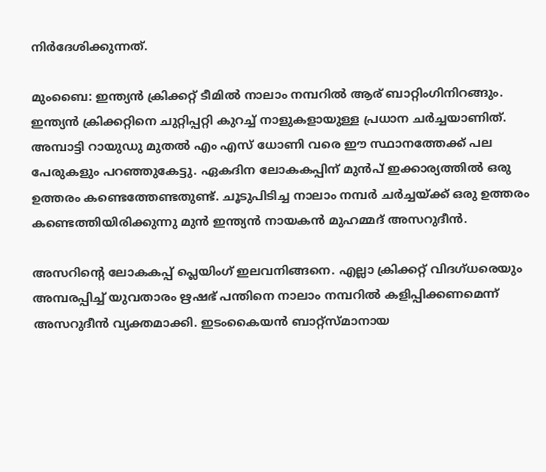നിര്‍ദേശിക്കുന്നത്.

മുംബൈ: ഇന്ത്യന്‍ ക്രിക്കറ്റ് ടീമില്‍ നാലാം നമ്പറില്‍ ആര് ബാറ്റിംഗിനിറങ്ങും. ഇന്ത്യന്‍ ക്രിക്കറ്റിനെ ചുറ്റിപ്പറ്റി കുറച്ച് നാളുകളായുള്ള പ്രധാന ചര്‍ച്ചയാണിത്. അമ്പാട്ടി റായുഡു മുതല്‍ എം എസ് ധോണി വരെ ഈ സ്ഥാനത്തേക്ക് പല പേരുകളും പറഞ്ഞുകേട്ടു. ഏകദിന ലോകകപ്പിന് മുന്‍പ് ഇക്കാര്യത്തില്‍ ഒരു ഉത്തരം കണ്ടെത്തേണ്ടതുണ്ട്. ചൂടുപിടിച്ച നാലാം നമ്പര്‍ ചര്‍ച്ചയ്ക്ക് ഒരു ഉത്തരം കണ്ടെത്തിയിരിക്കുന്നു മുന്‍ ഇന്ത്യന്‍ നായകന്‍ മുഹമ്മദ് അസറുദീന്‍.

അസറിന്‍റെ ലോകകപ്പ് പ്ലെയിംഗ് ഇലവനിങ്ങനെ. എല്ലാ ക്രിക്കറ്റ് വിദഗ്‌ധരെയും അമ്പരപ്പിച്ച് യുവതാരം ഋഷഭ് പന്തിനെ നാലാം നമ്പറില്‍ കളിപ്പിക്കണമെന്ന് അസറുദീന്‍ വ്യക്തമാക്കി. ഇടംകൈയന്‍ ബാറ്റ്സ്‌മാനായ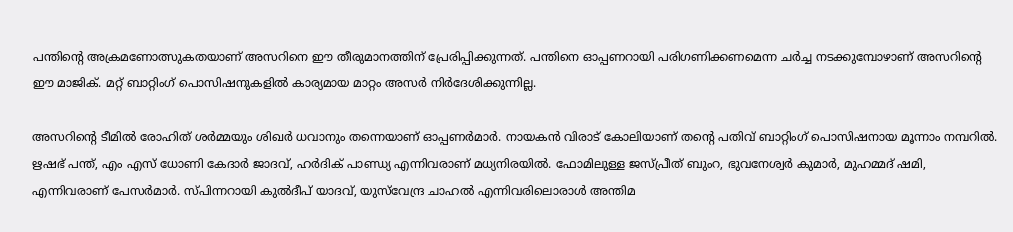പന്തിന്‍റെ അക്രമണോത്സുകതയാണ് അസറിനെ ഈ തീരുമാനത്തിന് പ്രേരിപ്പിക്കുന്നത്. പന്തിനെ ഓപ്പണറായി പരിഗണിക്കണമെന്ന ചര്‍ച്ച നടക്കുമ്പോഴാണ് അസറിന്‍റെ ഈ മാജിക്. മറ്റ് ബാറ്റിംഗ് പൊസിഷനുകളില്‍ കാര്യമായ മാറ്റം അസര്‍ നിര്‍ദേശിക്കുന്നില്ല.

അസറിന്‍റെ ടീമില്‍ രോഹിത് ശര്‍മ്മയും ശിഖര്‍ ധവാനും തന്നെയാണ് ഓപ്പണര്‍മാര്‍. നായകന്‍ വിരാട് കോലിയാണ് തന്‍റെ പതിവ് ബാറ്റിംഗ് പൊസിഷനായ മൂന്നാം നമ്പറില്‍. ഋഷഭ് പന്ത്, എം എസ് ധോണി കേദാര്‍ ജാദവ്, ഹര്‍ദിക് പാണ്ഡ്യ എന്നിവരാണ് മധ്യനിരയില്‍. ഫോമിലുള്ള ജസ്‌പ്രീത് ബുംറ, ഭുവനേശ്വര്‍ കുമാര്‍, മുഹമ്മദ് ഷമി, എന്നിവരാണ് പേസര്‍മാര്‍. സ്‌പിന്നറായി കുല്‍ദീപ് യാദവ്, യുസ്‌വേന്ദ്ര ചാഹല്‍ എന്നിവരിലൊരാള്‍ അന്തിമ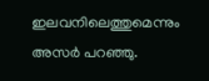ഇലവനിലെത്തുമെന്നും അസര്‍ പറഞ്ഞു.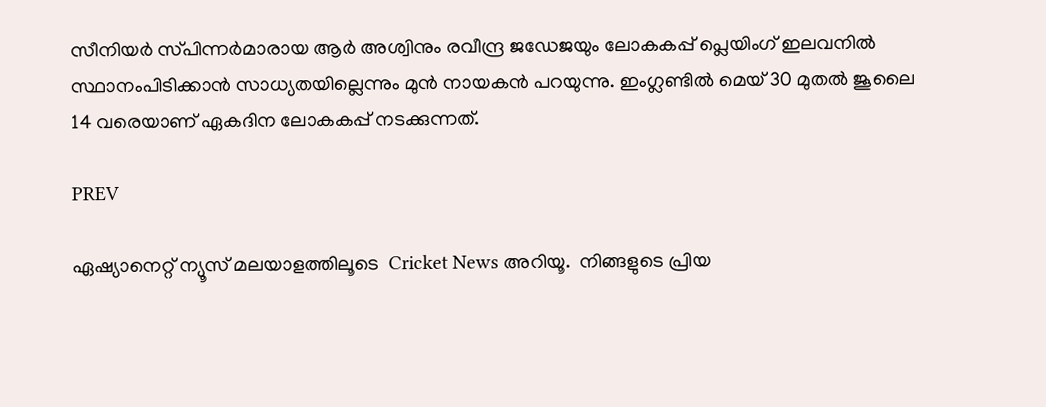സീനിയര്‍ സ്‌പിന്നര്‍മാരായ ആര്‍ അശ്വിനും രവീന്ദ്ര ജഡേജയും ലോകകപ്പ് പ്ലെയിംഗ് ഇലവനില്‍ സ്ഥാനംപിടിക്കാന്‍ സാധ്യതയില്ലെന്നും മുന്‍ നായകന്‍ പറയുന്നു. ഇംഗ്ലണ്ടില്‍ മെയ് 30 മുതല്‍ ജൂലൈ 14 വരെയാണ് ഏകദിന ലോകകപ്പ് നടക്കുന്നത്.

PREV

ഏഷ്യാനെറ്റ് ന്യൂസ് മലയാളത്തിലൂടെ  Cricket News അറിയൂ.  നിങ്ങളുടെ പ്രിയ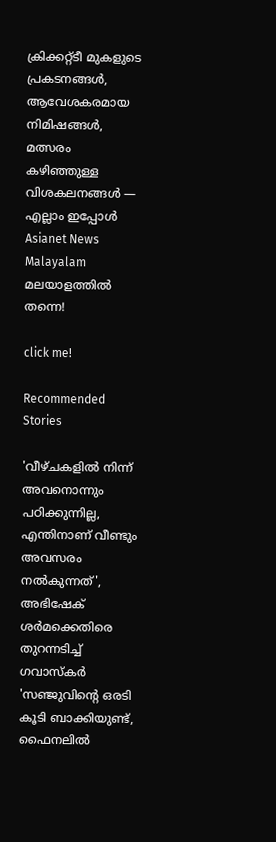ക്രിക്കറ്റ്ടീ മുകളുടെ പ്രകടനങ്ങൾ, ആവേശകരമായ നിമിഷങ്ങൾ, മത്സരം കഴിഞ്ഞുള്ള വിശകലനങ്ങൾ — എല്ലാം ഇപ്പോൾ Asianet News Malayalam മലയാളത്തിൽ തന്നെ!

click me!

Recommended Stories

'വീഴ്ചകളില്‍ നിന്ന് അവനൊന്നും പഠിക്കുന്നില്ല, എന്തിനാണ് വീണ്ടും അവസരം നൽകുന്നത്', അഭിഷേക് ശർമക്കെതിരെ തുറന്നടിച്ച് ഗവാസ്കര്‍
'സഞ്ജുവിന്‍റെ ഒരടി കൂടി ബാക്കിയുണ്ട്, ഫൈനലിൽ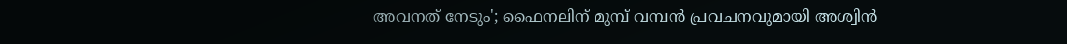അവനത് നേടും'; ഫൈനലിന് മുമ്പ് വമ്പന്‍ പ്രവചനവുമായി അശ്വിൻ